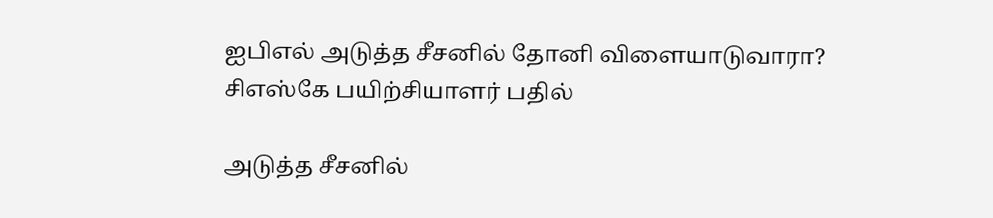ஐபிஎல் அடுத்த சீசனில் தோனி விளையாடுவாரா? சிஎஸ்கே பயிற்சியாளர் பதில்

அடுத்த சீசனில்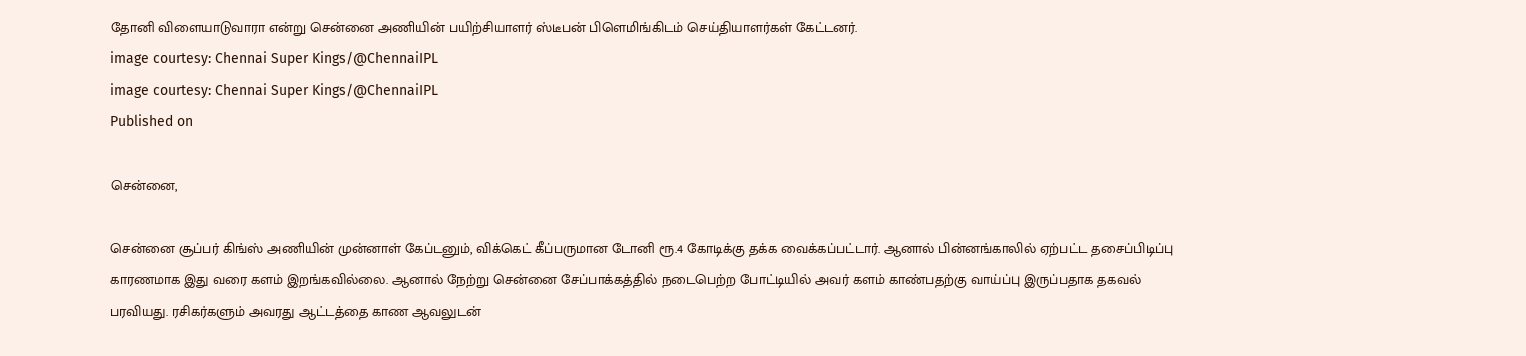தோனி விளையாடுவாரா என்று சென்னை அணியின் பயிற்சியாளர் ஸ்டீபன் பிளெமிங்கிடம் செய்தியாளர்கள் கேட்டனர்.
image courtesy: Chennai Super Kings/@ChennaiIPL
image courtesy: Chennai Super Kings/@ChennaiIPL
Published on

சென்னை,

சென்னை சூப்பர் கிங்ஸ் அணியின் முன்னாள் கேப்டனும், விக்கெட் கீப்பருமான டோனி ரூ.4 கோடிக்கு தக்க வைக்கப்பட்டார். ஆனால் பின்னங்காலில் ஏற்பட்ட தசைப்பிடிப்பு காரணமாக இது வரை களம் இறங்கவில்லை. ஆனால் நேற்று சென்னை சேப்பாக்கத்தில் நடைபெற்ற போட்டியில் அவர் களம் காண்பதற்கு வாய்ப்பு இருப்பதாக தகவல் பரவியது. ரசிகர்களும் அவரது ஆட்டத்தை காண ஆவலுடன்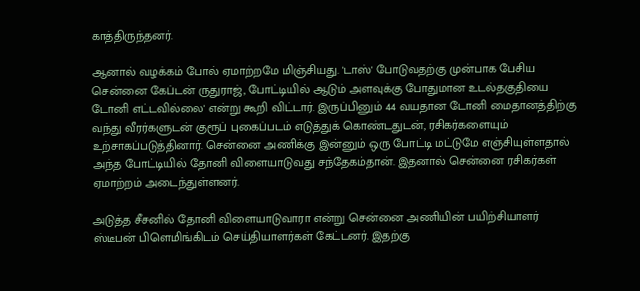காத்திருந்தனர்.

ஆனால் வழக்கம் போல் ஏமாற்றமே மிஞ்சியது. 'டாஸ்' போடுவதற்கு முன்பாக பேசிய சென்னை கேப்டன் ருதுராஜ், போட்டியில் ஆடும் அளவுக்கு போதுமான உடல்தகுதியை டோனி எட்டவில்லை' என்று கூறி விட்டார். இருப்பினும் 44 வயதான டோனி மைதானத்திற்கு வந்து வீரர்களுடன் குரூப் புகைப்படம் எடுத்துக் கொண்டதுடன், ரசிகர்களையும் உற்சாகப்படுத்தினார். சென்னை அணிக்கு இன்னும் ஒரு போட்டி மட்டுமே எஞ்சியுள்ளதால் அந்த போட்டியில் தோனி விளையாடுவது சந்தேகம்தான். இதனால் சென்னை ரசிகர்கள் ஏமாற்றம் அடைந்துள்ளனர்.

அடுத்த சீசனில் தோனி விளையாடுவாரா என்று சென்னை அணியின் பயிற்சியாளர் ஸ்டீபன் பிளெமிங்கிடம் செய்தியாளர்கள் கேட்டனர். இதற்கு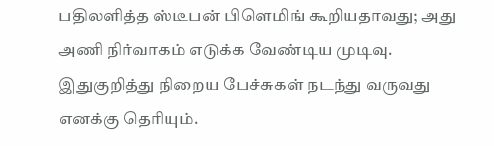பதிலளித்த ஸ்டீபன் பிளெமிங் கூறியதாவது; அது அணி நிர்வாகம் எடுக்க வேண்டிய முடிவு. இதுகுறித்து நிறைய பேச்சுகள் நடந்து வருவது எனக்கு தெரியும்.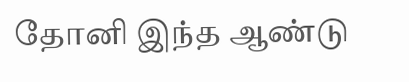தோனி இந்த ஆண்டு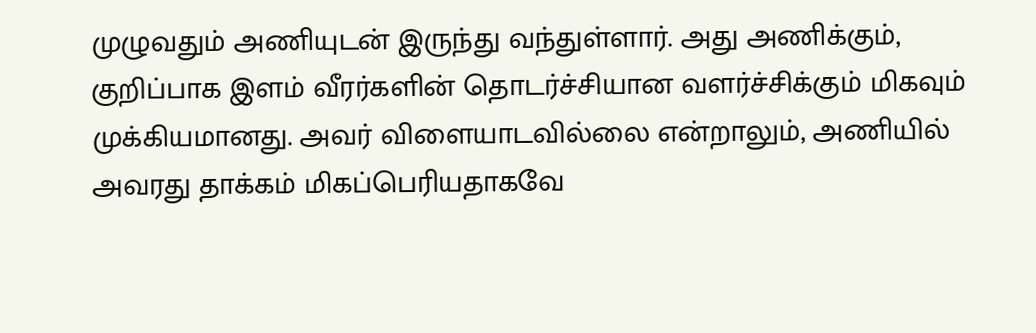முழுவதும் அணியுடன் இருந்து வந்துள்ளார். அது அணிக்கும், குறிப்பாக இளம் வீரர்களின் தொடர்ச்சியான வளர்ச்சிக்கும் மிகவும் முக்கியமானது. அவர் விளையாடவில்லை என்றாலும், அணியில் அவரது தாக்கம் மிகப்பெரியதாகவே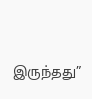இருந்தது”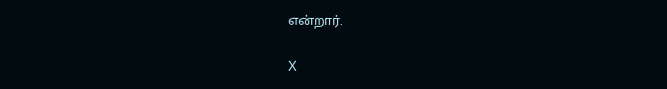என்றார்.

X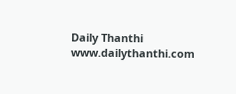Daily Thanthi
www.dailythanthi.com